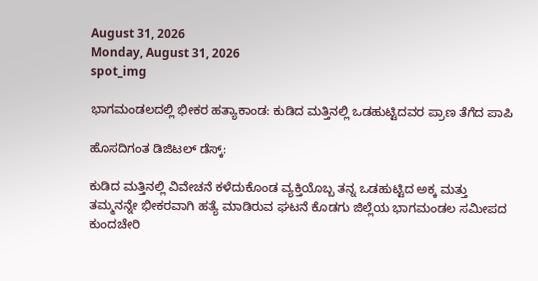August 31, 2026
Monday, August 31, 2026
spot_img

ಭಾಗಮಂಡಲದಲ್ಲಿ ಭೀಕರ ಹತ್ಯಾಕಾಂಡ: ಕುಡಿದ ಮತ್ತಿನಲ್ಲಿ ಒಡಹುಟ್ಟಿದವರ ಪ್ರಾಣ ತೆಗೆದ ಪಾಪಿ

ಹೊಸದಿಗಂತ ಡಿಜಿಟಲ್ ಡೆಸ್ಕ್:

ಕುಡಿದ ಮತ್ತಿನಲ್ಲಿ ವಿವೇಚನೆ ಕಳೆದುಕೊಂಡ ವ್ಯಕ್ತಿಯೊಬ್ಬ ತನ್ನ ಒಡಹುಟ್ಟಿದ ಅಕ್ಕ ಮತ್ತು ತಮ್ಮನನ್ನೇ ಭೀಕರವಾಗಿ ಹತ್ಯೆ ಮಾಡಿರುವ ಘಟನೆ ಕೊಡಗು ಜಿಲ್ಲೆಯ ಭಾಗಮಂಡಲ ಸಮೀಪದ ಕುಂದಚೇರಿ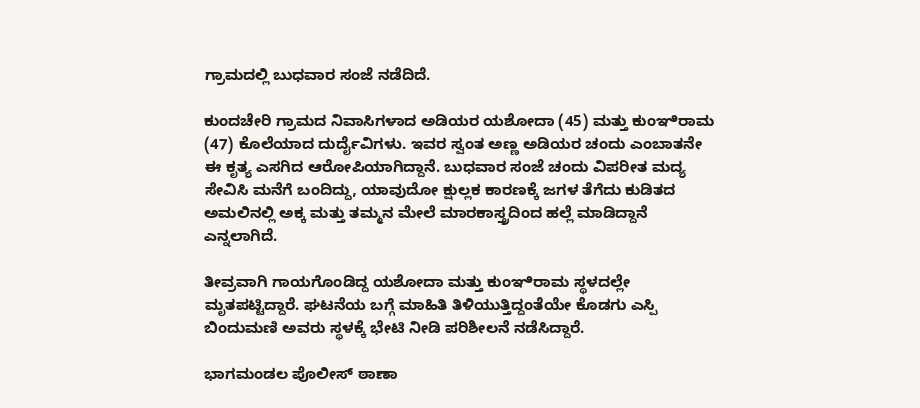ಗ್ರಾಮದಲ್ಲಿ ಬುಧವಾರ ಸಂಜೆ ನಡೆದಿದೆ.

ಕುಂದಚೇರಿ ಗ್ರಾಮದ ನಿವಾಸಿಗಳಾದ ಅಡಿಯರ ಯಶೋದಾ (45) ಮತ್ತು ಕುಂಞಿರಾಮ (47) ಕೊಲೆಯಾದ ದುರ್ದೈವಿಗಳು. ಇವರ ಸ್ವಂತ ಅಣ್ಣ ಅಡಿಯರ ಚಂದು ಎಂಬಾತನೇ ಈ ಕೃತ್ಯ ಎಸಗಿದ ಆರೋಪಿಯಾಗಿದ್ದಾನೆ. ಬುಧವಾರ ಸಂಜೆ ಚಂದು ವಿಪರೀತ ಮದ್ಯ ಸೇವಿಸಿ ಮನೆಗೆ ಬಂದಿದ್ದು, ಯಾವುದೋ ಕ್ಷುಲ್ಲಕ ಕಾರಣಕ್ಕೆ ಜಗಳ ತೆಗೆದು ಕುಡಿತದ ಅಮಲಿನಲ್ಲಿ ಅಕ್ಕ ಮತ್ತು ತಮ್ಮನ ಮೇಲೆ ಮಾರಕಾಸ್ತ್ರದಿಂದ ಹಲ್ಲೆ ಮಾಡಿದ್ದಾನೆ ಎನ್ನಲಾಗಿದೆ.

ತೀವ್ರವಾಗಿ ಗಾಯಗೊಂಡಿದ್ದ ಯಶೋದಾ ಮತ್ತು ಕುಂಞಿರಾಮ ಸ್ಥಳದಲ್ಲೇ ಮೃತಪಟ್ಟಿದ್ದಾರೆ. ಘಟನೆಯ ಬಗ್ಗೆ ಮಾಹಿತಿ ತಿಳಿಯುತ್ತಿದ್ದಂತೆಯೇ ಕೊಡಗು ಎಸ್ಪಿ ಬಿಂದುಮಣಿ ಅವರು ಸ್ಥಳಕ್ಕೆ ಭೇಟಿ ನೀಡಿ ಪರಿಶೀಲನೆ ನಡೆಸಿದ್ದಾರೆ.

ಭಾಗಮಂಡಲ ಪೊಲೀಸ್ ಠಾಣಾ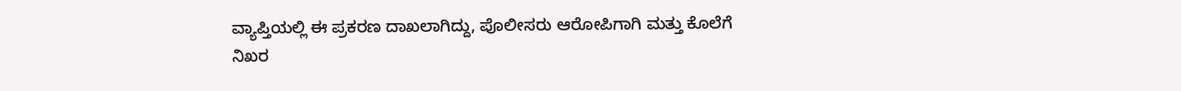ವ್ಯಾಪ್ತಿಯಲ್ಲಿ ಈ ಪ್ರಕರಣ ದಾಖಲಾಗಿದ್ದು, ಪೊಲೀಸರು ಆರೋಪಿಗಾಗಿ ಮತ್ತು ಕೊಲೆಗೆ ನಿಖರ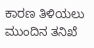ಕಾರಣ ತಿಳಿಯಲು ಮುಂದಿನ ತನಿಖೆ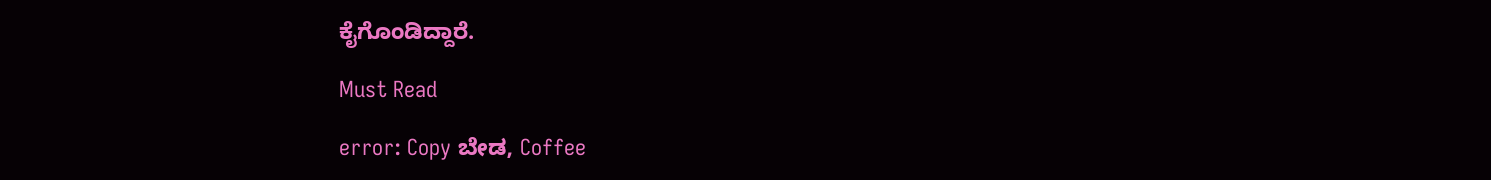ಕೈಗೊಂಡಿದ್ದಾರೆ.

Must Read

error: Copy ಬೇಡ, Coffee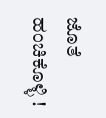ಜೊತೆ ಹಂಚಿಕೊಳ್ಳಿ !